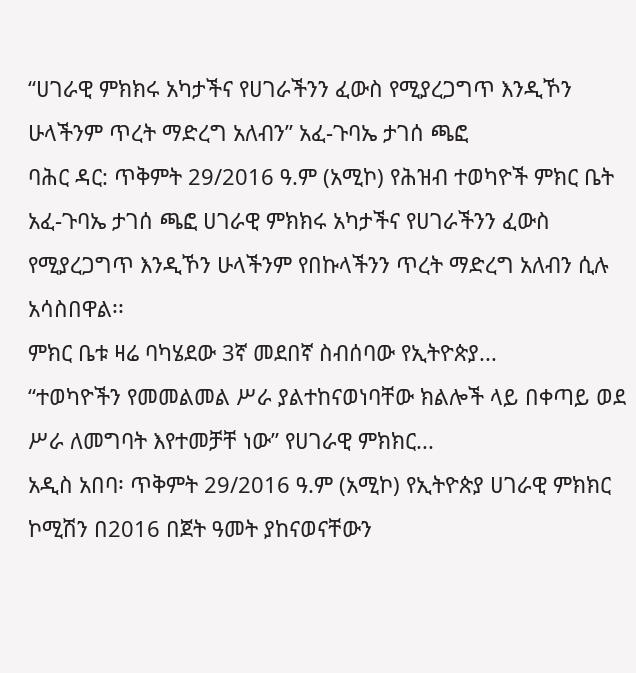“ሀገራዊ ምክክሩ አካታችና የሀገራችንን ፈውስ የሚያረጋግጥ እንዲኾን ሁላችንም ጥረት ማድረግ አለብን” አፈ-ጉባኤ ታገሰ ጫፎ
ባሕር ዳር: ጥቅምት 29/2016 ዓ.ም (አሚኮ) የሕዝብ ተወካዮች ምክር ቤት አፈ-ጉባኤ ታገሰ ጫፎ ሀገራዊ ምክክሩ አካታችና የሀገራችንን ፈውስ የሚያረጋግጥ እንዲኾን ሁላችንም የበኩላችንን ጥረት ማድረግ አለብን ሲሉ አሳስበዋል፡፡
ምክር ቤቱ ዛሬ ባካሄደው 3ኛ መደበኛ ስብሰባው የኢትዮጵያ...
“ተወካዮችን የመመልመል ሥራ ያልተከናወነባቸው ክልሎች ላይ በቀጣይ ወደ ሥራ ለመግባት እየተመቻቸ ነው” የሀገራዊ ምክክር...
አዲስ አበባ፡ ጥቅምት 29/2016 ዓ.ም (አሚኮ) የኢትዮጵያ ሀገራዊ ምክክር ኮሚሽን በ2016 በጀት ዓመት ያከናወናቸውን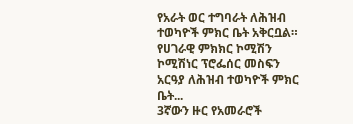የአራት ወር ተግባራት ለሕዝብ ተወካዮች ምክር ቤት አቅርቧል።
የሀገራዊ ምክክር ኮሚሽን ኮሚሽነር ፕሮፌሰር መስፍን አርዓያ ለሕዝብ ተወካዮች ምክር ቤት...
3ኛውን ዙር የአመራሮች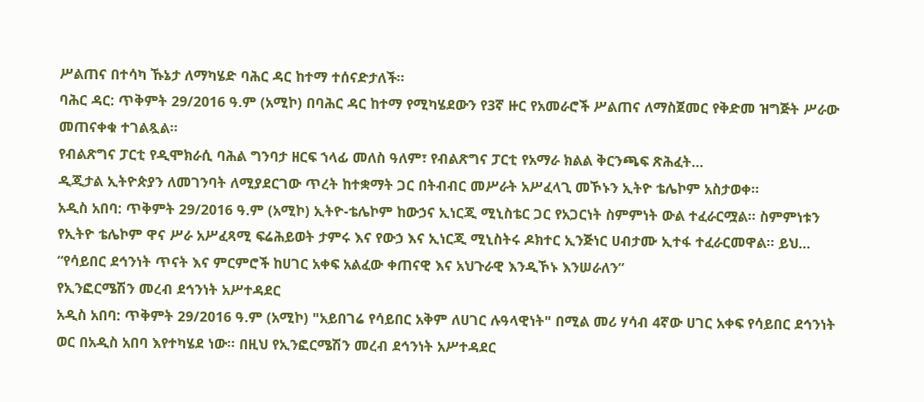ሥልጠና በተሳካ ኹኔታ ለማካሄድ ባሕር ዳር ከተማ ተሰናድታለች።
ባሕር ዳር: ጥቅምት 29/2016 ዓ.ም (አሚኮ) በባሕር ዳር ከተማ የሚካሄደውን የ3ኛ ዙር የአመራሮች ሥልጠና ለማስጀመር የቅድመ ዝግጅት ሥራው መጠናቀቁ ተገልጿል።
የብልጽግና ፓርቲ የዲሞክራሲ ባሕል ግንባታ ዘርፍ ኀላፊ መለስ ዓለም፣ የብልጽግና ፓርቲ የአማራ ክልል ቅርንጫፍ ጽሕፈት...
ዲጂታል ኢትዮጵያን ለመገንባት ለሚያደርገው ጥረት ከተቋማት ጋር በትብብር መሥራት አሥፈላጊ መኾኑን ኢትዮ ቴሌኮም አስታወቀ።
አዲስ አበባ: ጥቅምት 29/2016 ዓ.ም (አሚኮ) ኢትዮ-ቴሌኮም ከውኃና ኢነርጂ ሚኒስቴር ጋር የአጋርነት ስምምነት ውል ተፈራርሟል። ስምምነቱን የኢትዮ ቴሌኮም ዋና ሥራ አሥፈጻሚ ፍሬሕይወት ታምሩ እና የውኃ እና ኢነርጂ ሚኒስትሩ ዶክተር ኢንጅነር ሀብታሙ ኢተፋ ተፈራርመዋል። ይህ...
“የሳይበር ደኅንነት ጥናት እና ምርምሮች ከሀገር አቀፍ አልፈው ቀጠናዊ እና አህጉራዊ እንዲኾኑ እንሠራለን”
የኢንፎርሜሽን መረብ ደኅንነት አሥተዳደር
አዲስ አበባ: ጥቅምት 29/2016 ዓ.ም (አሚኮ) "አይበገሬ የሳይበር አቅም ለሀገር ሉዓላዊነት" በሚል መሪ ሃሳብ 4ኛው ሀገር አቀፍ የሳይበር ደኅንነት ወር በአዲስ አበባ እየተካሄደ ነው። በዚህ የኢንፎርሜሽን መረብ ደኅንነት አሥተዳደር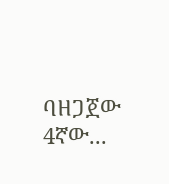ባዘጋጀው 4ኛው...